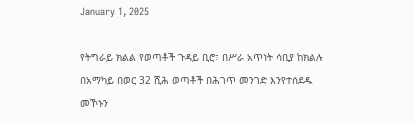January 1, 2025

የትግራይ ክልል የወጣቶች ጉዳይ ቢሮ፣ በሥራ አጥነት ሳቢያ ከክልሉ በአማካይ በወር 32 ሺሕ ወጣቶች በሕገጥ መንገድ እንየተሰደዱ መኾኑን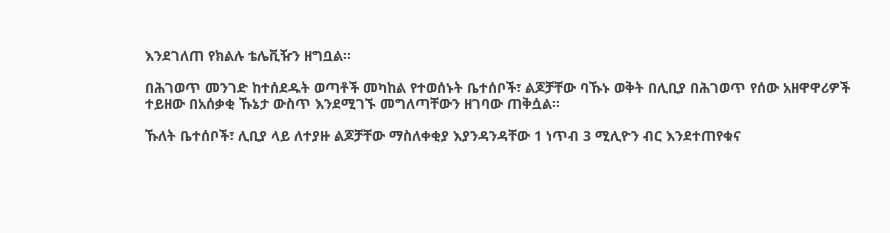እንደገለጠ የክልሉ ቴሌቪዥን ዘግቧል።

በሕገወጥ መንገድ ከተሰደዱት ወጣቶች መካከል የተወሰኑት ቤተሰቦች፣ ልጆቻቸው ባኹኑ ወቅት በሊቢያ በሕገወጥ የሰው አዘዋዋሪዎች ተይዘው በአሰቃቂ ኹኔታ ውስጥ እንደሚገኙ መግለጣቸውን ዘገባው ጠቅሷል።

ኹለት ቤተሰቦች፣ ሊቢያ ላይ ለተያዙ ልጆቻቸው ማስለቀቂያ እያንዳንዳቸው 1 ነጥብ 3 ሚሊዮን ብር እንደተጠየቁና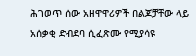ሕገወጥ ሰው አዘዋዋሪዎች በልጆቻቸው ላይ አሰቃቂ ድብደባ ሲፈጽሙ የሚያሳዩ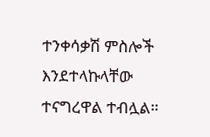ተንቀሳቃሽ ምስሎች እንደተላኩላቸው ተናግረዋል ተብሏል።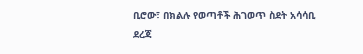ቢሮው፣ በክልሉ የወጣቶች ሕገወጥ ስደት አሳሳቢ ደረጃ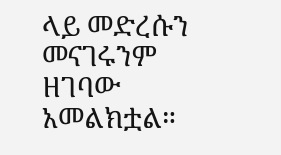ላይ መድረሱን መናገሩንም ዘገባው አመልክቷል።